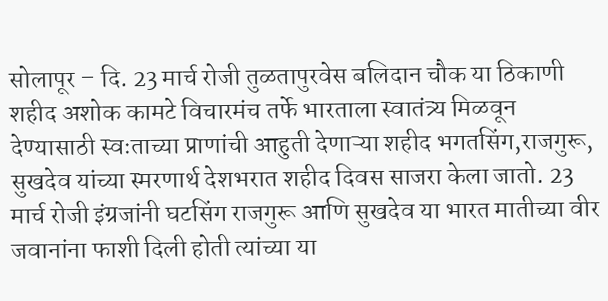सोलापूर – दि. 23 मार्च रोजी तुळतापुरवेस बलिदान चौक या ठिकाणी शहीद अशोक कामटे विचारमंच तर्फे भारताला स्वातंत्र्य मिळवून देण्यासाठी स्वःताच्या प्राणांची आहुती देणाऱ्या शहीद भगतसिंग,राजगुरू, सुखदेव यांच्या स्मरणार्थ देशभरात शहीद दिवस साजरा केला जातो. 23 मार्च रोजी इंग्रजांनी घटसिंग राजगुरू आणि सुखदेव या भारत मातीच्या वीर जवानांना फाशी दिली होती त्यांच्या या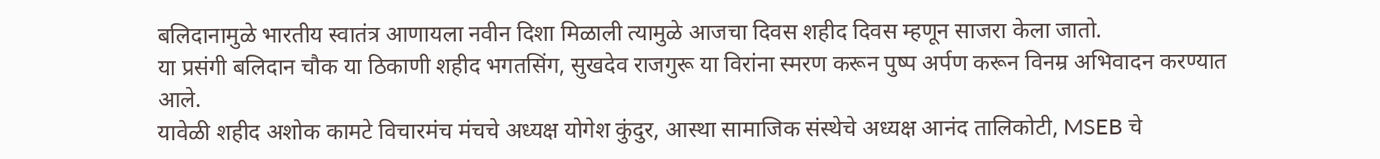बलिदानामुळे भारतीय स्वातंत्र आणायला नवीन दिशा मिळाली त्यामुळे आजचा दिवस शहीद दिवस म्हणून साजरा केला जातो.
या प्रसंगी बलिदान चौक या ठिकाणी शहीद भगतसिंग, सुखदेव राजगुरू या विरांना स्मरण करून पुष्प अर्पण करून विनम्र अभिवादन करण्यात आले.
यावेळी शहीद अशोक कामटे विचारमंच मंचचे अध्यक्ष योगेश कुंदुर, आस्था सामाजिक संस्थेचे अध्यक्ष आनंद तालिकोटी, MSEB चे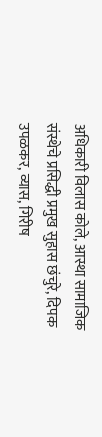अधिकारी विलास कोले, आस्था सामाजिक संस्थेचे प्रसिद्धी प्रमुख सुहास छंचुरे, दिपक उपळकर, व्यास, गिरीष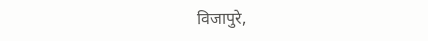विजापुरे,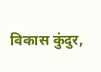विकास कुंदुर,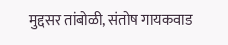मुद्दसर तांबोळी, संतोष गायकवाड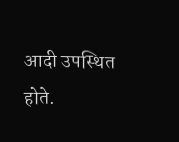आदी उपस्थित होते.